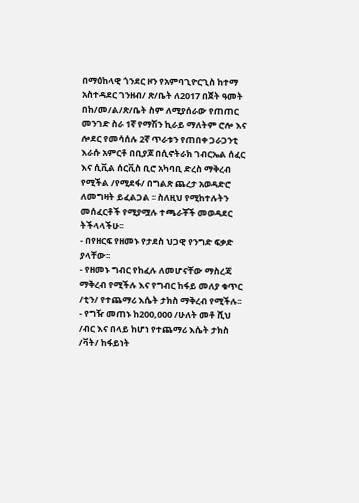በማዕከላዊ ጎንደር ዞን የአምባጊዮርጊስ ከተማ አስተዳደር ገንዘብ/ ጽ/ቤት ለ2017 በጀት ዓመት በከ/መ/ል/ጽ/ቤት ስም ለሚያሰራው የጠጠር መንገድ ስራ 1ኛ የማሽን ኪራይ ማለትም ሮሎ እና ሎደር የመሳሰሉ 2ኛ ጥራቱን የጠበቀ ጋራጋንቲ እራሱ አምርቶ በቢያጆ በሲኖትራክ ገብርኤል ሰፈር እና ሲቪል ሰርቪስ ቢሮ አካባቢ ድረስ ማቅረብ የሚችል /የሚደፋ/ በግልጽ ጨረታ አወዳድሮ ለመግዛት ይፈልጋል ፡፡ ስለዚህ የሚከተሉትን መሰፈርቶች የሚያሟሉ ተጫራቾች መወዳደር ትችላላችሁ፡፡
- በየዘርፍ የዘመኑ የታደስ ህጋዊ የንግድ ፍቃድ ያላቸው፡፡
- የዘመኑ ግብር የከፈሉ ለመሆናቸው ማስረጃ ማቅረብ የሚችሉ እና የግብር ከፋይ መለያ ቁጥር /ቲን/ የተጨማሪ እሴት ታክስ ማቅረብ የሚችሉ፡፡
- የግዥ መጠኑ ከ200,000 /ሁለት መቶ ሺህ /ብር እና በላይ ከሆነ የተጨማሪ እሴት ታክስ /ቫት/ ከፋይነት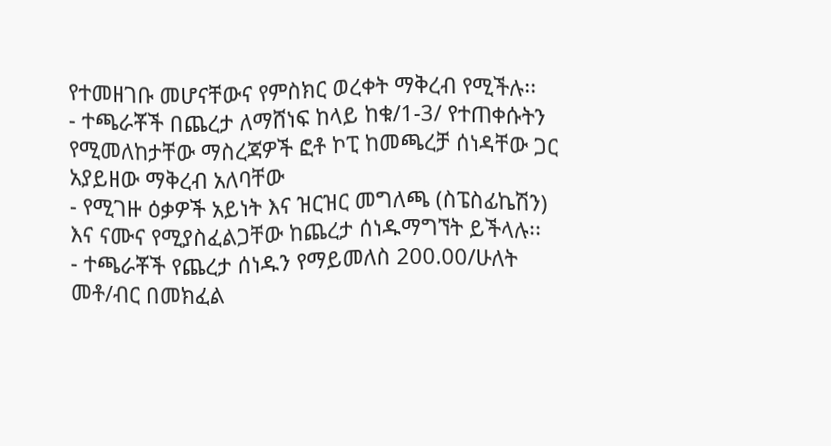የተመዘገቡ መሆናቸውና የምስክር ወረቀት ማቅረብ የሚችሉ፡፡
- ተጫራቾች በጨረታ ለማሸነፍ ከላይ ከቁ/1-3/ የተጠቀሱትን የሚመለከታቸው ማስረጃዎች ፎቶ ኮፒ ከመጫረቻ ሰነዳቸው ጋር አያይዘው ማቅረብ አለባቸው
- የሚገዙ ዕቃዎች አይነት እና ዝርዝር መግለጫ (ስፔስፊኬሽን) እና ናሙና የሚያስፈልጋቸው ከጨረታ ሰነዱማግኘት ይችላሉ፡፡
- ተጫራቾች የጨረታ ሰነዱን የማይመለስ 200.00/ሁለት መቶ/ብር በመክፈል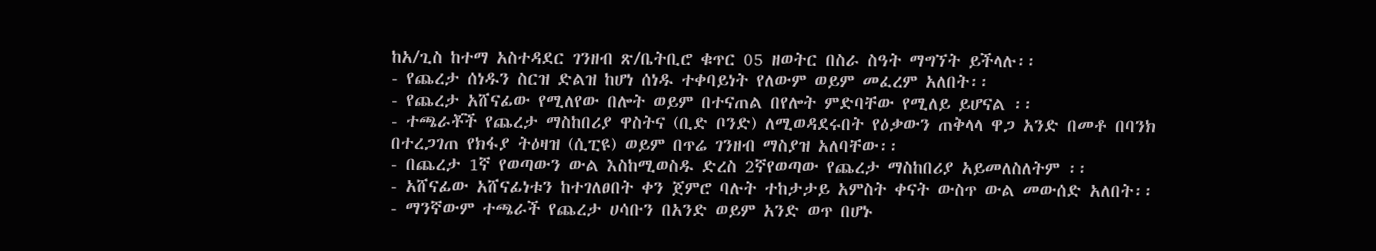ከአ/ጊስ ከተማ አስተዳደር ገንዘብ ጽ/ቤትቢሮ ቁጥር 05 ዘወትር በስራ ስዓት ማግኘት ይችላሉ፡፡
- የጨረታ ሰነዱን ስርዝ ድልዝ ከሆነ ሰነዱ ተቀባይነት የለውም ወይም መፈረም አለበት፡፡
- የጨረታ አሸናፊው የሚለየው በሎት ወይም በተናጠል በየሎት ምድባቸው የሚለይ ይሆናል ፡፡
- ተጫራቾች የጨረታ ማስከበሪያ ዋስትና (ቢድ ቦንድ) ለሚወዳደሩበት የዕቃውን ጠቅላላ ዋጋ አንድ በመቶ በባንክ በተረጋገጠ የክፋያ ትዕዛዝ (ሲፒዩ) ወይም በጥሬ ገንዘብ ማስያዝ አለባቸው፡፡
- በጨረታ 1ኛ የወጣውን ውል እስከሚወስዱ ድረስ 2ኛየወጣው የጨረታ ማስከበሪያ አይመለስለትም ፡፡
- አሸናፊው አሸናፊነቱን ከተገለፀበት ቀን ጀምሮ ባሉት ተከታታይ አምስት ቀናት ውስጥ ውል መውሰድ አለበት፡፡
- ማንኛውም ተጫራች የጨረታ ሀሳቡን በአንድ ወይም አንድ ወጥ በሆኑ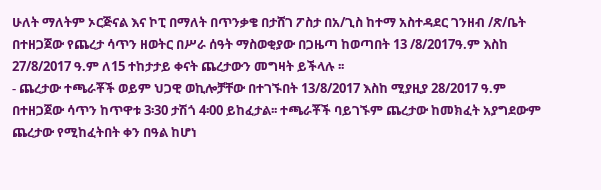ሁለት ማለትም ኦርጅናል እና ኮፒ በማለት በጥንቃቄ በታሸገ ፖስታ በአ/ጊስ ከተማ አስተዳደር ገንዘብ /ጽ/ቤት በተዘጋጀው የጨረታ ሳጥን ዘወትር በሥራ ሰዓት ማስወቂያው በጋዜጣ ከወጣበት 13 /8/2017ዓ.ም እስከ 27/8/2017 ዓ.ም ለ15 ተከታታይ ቀናት ጨረታውን መግዛት ይችላሉ ፡፡
- ጨረታው ተጫራቾች ወይም ህጋዊ ወኪሎቻቸው በተገኙበት 13/8/2017 እስከ ሚያዚያ 28/2017 ዓ.ም በተዘጋጀው ሳጥን ከጥዋቱ 3፡30 ታሽጎ 4፡00 ይከፈታል፡፡ ተጫራቾች ባይገኙም ጨረታው ከመክፈት አያግደውም ጨረታው የሚከፈትበት ቀን በዓል ከሆነ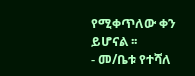የሚቀጥለው ቀን ይሆናል ፡፡
- መ/ቤቱ የተሻለ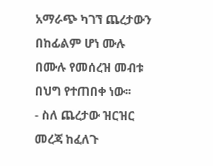አማራጭ ካገኘ ጨረታውን በከፊልም ሆነ ሙሉ በሙሉ የመሰረዝ መብቱ በህግ የተጠበቀ ነው፡፡
- ስለ ጨረታው ዝርዝር መረጃ ከፈለጉ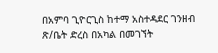በአምባ ጊዮርጊስ ከተማ አስተዳደር ገንዘብ ጽ/ቤት ድረስ በአካል በመገኘት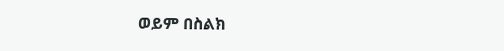ወይም በስልክ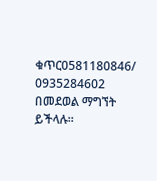ቁጥር0581180846/ 0935284602 በመደወል ማግኘት ይችላሉ፡፡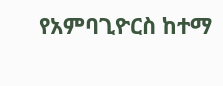የአምባጊዮርስ ከተማ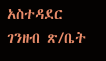አስተዳደር ገንዘብ ጽ/ቤት